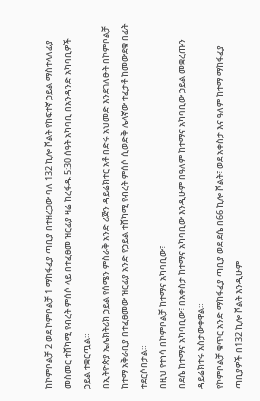ከኮምቦልቻ 2 ወደ ኮምቦልቻ 1 ማከፋፈያ ጣቢያ በተዘረጋው ባለ 132 ኪሎ ቮልት የከፍተኛ ኃይል ማስተላለፊያ መስመር ተሸካሚ የብረት ምሰሶ ላይ በተፈፀመ ዝርፊያ ዛሬ ከረፋዱ 5:30 ሰዓት አካባቢ በአንዳንድ አካባቢዎች ኃይል ተቋርጧል።
በኢትዮጵያ ኤሌክትሪክ ኃይል የሰሜን ምስራቅ አንድ ሪጅን ዳይሬክተር አቶ በድሩ አህመድ እንደገለፁት በኮምቦልቻ ከተማ አቅራቢያ በተፈፀመው ዝርፊያ አንድ የኃይል ተሸካሚ የብረት ምሰሶ ሲወድቅ ሌላኛው ተፈታቶ ከመውደቁ በፊት ተደርሶበታል።
በዚህ የተነሳ በኮምቦልቻ ከተማና አካባቢው፣
በደሴ ከተማና አካባቢው፣ በአቀስታ ከተማና አካባቢው እንዲሁም በዓለም ከተማና አካባቢው ኃይል መቋረጡን ዳይሬክተሩ አስታውቀዋል።
የኮምቦልቻ ቁጥር አንድ ማከፋፈያ ጣቢያ ወደ ደሴ በ66 ኪሎ ቮልት፣ ወደ አቀስታ እና ዓለም ከተማ ማከፋፈያ ጣቢያዎች በ132 ኪሎ ቮልት እንዲሁም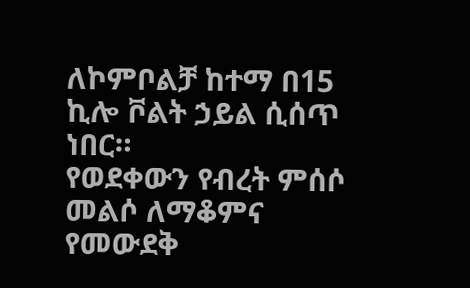ለኮምቦልቻ ከተማ በ15 ኪሎ ቮልት ኃይል ሲሰጥ ነበር።
የወደቀውን የብረት ምሰሶ መልሶ ለማቆምና የመውደቅ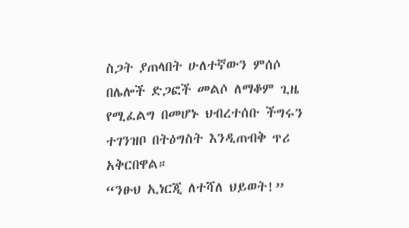ስጋት ያጠላበት ሁለተኛውን ምሰሶ በሌሎች ድጋፎች መልሶ ለማቆም ጊዜ የሚፈልግ በመሆኑ ህብረተሰቡ ችግሩን ተገንዝቦ በትዕግስት እንዲጠብቅ ጥሪ አቅርበዋል።
“ንፁህ ኢነርጂ ለተሻለ ህይወት!”